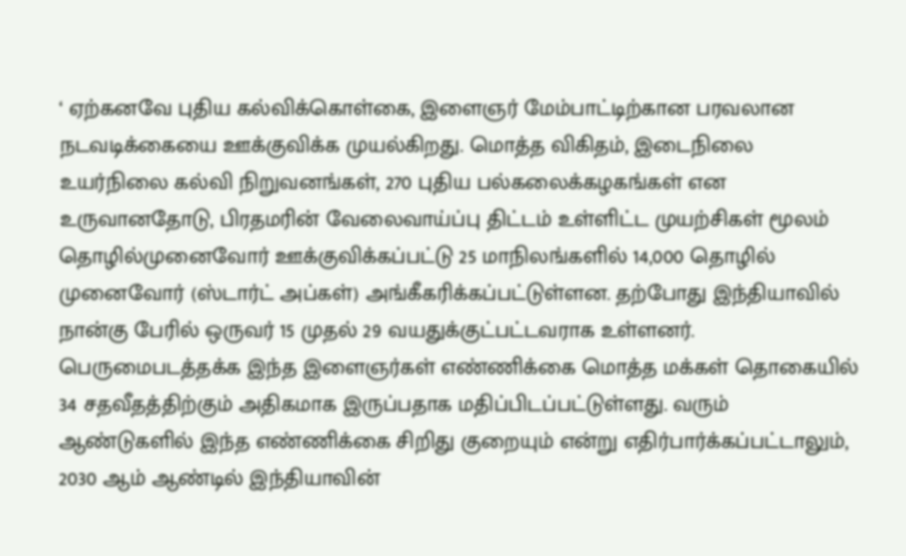‘ ஏற்கனவே புதிய கல்விக்கொள்கை, இளைஞர் மேம்பாட்டிற்கான பரவலான நடவடிக்கையை ஊக்குவிக்க முயல்கிறது. மொத்த விகிதம், இடைநிலை உயர்நிலை கல்வி நிறுவனங்கள், 270 புதிய பல்கலைக்கழகங்கள் என உருவானதோடு, பிரதமரின் வேலைவாய்ப்பு திட்டம் உள்ளிட்ட முயற்சிகள் மூலம் தொழில்முனைவோர் ஊக்குவிக்கப்பட்டு 25 மாநிலங்களில் 14,000 தொழில் முனைவோர் (ஸ்டார்ட் அப்கள்) அங்கீகரிக்கப்பட்டுள்ளன. தற்போது இந்தியாவில் நான்கு பேரில் ஒருவர் 15 முதல் 29 வயதுக்குட்பட்டவராக உள்ளனர். பெருமைபடத்தக்க இந்த இளைஞர்கள் எண்ணிக்கை மொத்த மக்கள் தொகையில் 34 சதவீதத்திற்கும் அதிகமாக இருப்பதாக மதிப்பிடப்பட்டுள்ளது. வரும் ஆண்டுகளில் இந்த எண்ணிக்கை சிறிது குறையும் என்று எதிர்பார்க்கப்பட்டாலும், 2030 ஆம் ஆண்டில் இந்தியாவின்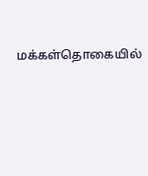மக்கள்தொகையில்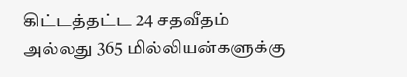கிட்டத்தட்ட 24 சதவீதம் அல்லது 365 மில்லியன்களுக்கு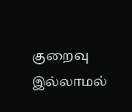குறைவு இல்லாமல்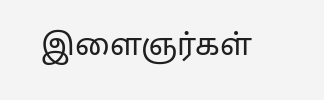இளைஞர்கள்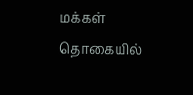மக்கள் தொகையில்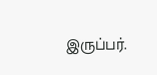இருப்பர்.